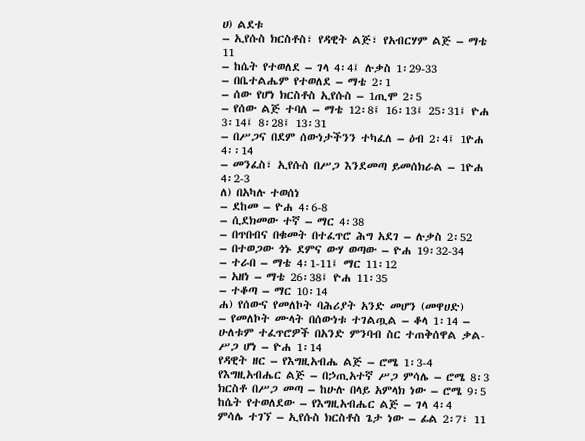ሀ) ልደቱ
– ኢየሱስ ክርስቶስ፣ የዳዊት ልጅ፣ የአብርሃም ልጅ – ማቴ 11
– ከሴት የተወለደ – ገላ 4፡4፤ ሉቃስ 1፡29-33
– በቤተልሔም የተወለደ – ማቴ 2፡1
– ሰው የሆነ ክርስቶስ ኢየሱስ – 1ጢሞ 2፡5
– የሰው ልጅ ተባለ – ማቴ 12፡8፤ 16፡13፤ 25፡31፤ ዮሐ 3፡14፤ 8፡28፤ 13፡31
– በሥጋና በደም ሰውነታችንን ተካፈለ – ዕብ 2፡4፤ 1ዮሐ 4፡፡14
– መንፈስ፣ ኢየሱስ በሥጋ እንደመጣ ይመሰክራል – 1ዮሐ 4፡2-3
ለ) በአካሉ ተወሰነ
– ደከመ – ዮሐ 4፡6-8
– ሲደክመው ተኛ – ማር 4፡38
– በጥበብና በቁመት በተፈጥሮ ሕግ አደገ – ሉቃስ 2፡52
– በተወጋው ጎኑ ደምና ውሃ ወጣው – ዮሐ 19፡32-34
– ተራበ – ማቴ 4፡1-11፤ ማር 11፡12
– አዘነ – ማቴ 26፡38፤ ዮሐ 11፡35
– ተቆጣ – ማር 10፡14
ሐ) የሰውና የመለኮት ባሕሪያት አንድ መሆን (መዋሀድ)
– የመለኮት ሙላት በሰውነቱ ተገልጧል – ቆላ 1፡14 – ሁለቱም ተፈጥሮዎች በአንድ ምንባብ ስር ተጠቅሰዋል ቃል-ሥጋ ሆነ – ዮሐ 1፡14
የዳዊት ዘር – የእግዚአብሔ ልጅ – ሮሜ 1፡3-4
የእግዚአብሔር ልጅ – በኃጢአተኛ ሥጋ ምሳሌ – ሮሜ 8፡3
ክርስቶ በሥጋ መጣ – ከሁሉ በላይ አምላክ ነው – ሮሜ 9፡5
ከሴት የተወለደው – የእግዚአብሔር ልጅ – ገላ 4፡4
ምሳሌ ተገኘ – ኢየሱስ ክርስቶስ ጌታ ነው – ፊል 2፡7፣ 11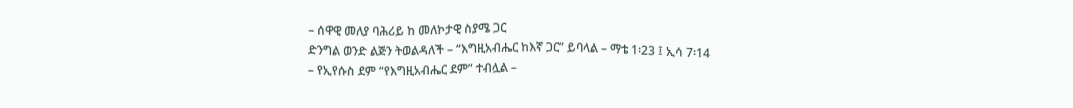– ሰዋዊ መለያ ባሕሪይ ከ መለኮታዊ ስያሜ ጋር
ድንግል ወንድ ልጅን ትወልዳለች – “እግዚአብሔር ከእኛ ጋር” ይባላል – ማቴ 1፡23 ፤ ኢሳ 7፡14
– የኢየሱስ ደም “የእግዚአብሔር ደም” ተብሏል –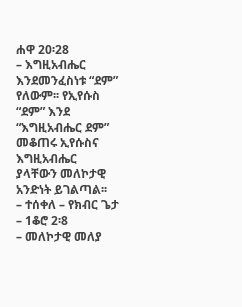ሐዋ 20፡28
– እግዚአብሔር እንደመንፈስነቱ “ደም” የለውም፡፡ የኢየሱስ “ደም” እንደ “እግዚአብሔር ደም” መቆጠሩ ኢየሱስና እግዚአብሔር ያላቸውን መለኮታዊ አንድነት ይገልጣል፡፡
– ተሰቀለ – የክብር ጌታ – 1ቆሮ 2፡8
– መለኮታዊ መለያ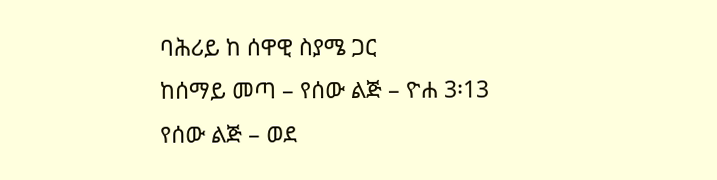ባሕሪይ ከ ሰዋዊ ስያሜ ጋር
ከሰማይ መጣ – የሰው ልጅ – ዮሐ 3፡13
የሰው ልጅ – ወደ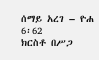ሰማይ አረገ – ዮሐ 6፡62
ክርስቶ በሥጋ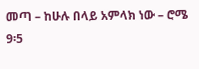መጣ – ከሁሉ በላይ አምላክ ነው – ሮሜ 9፡5